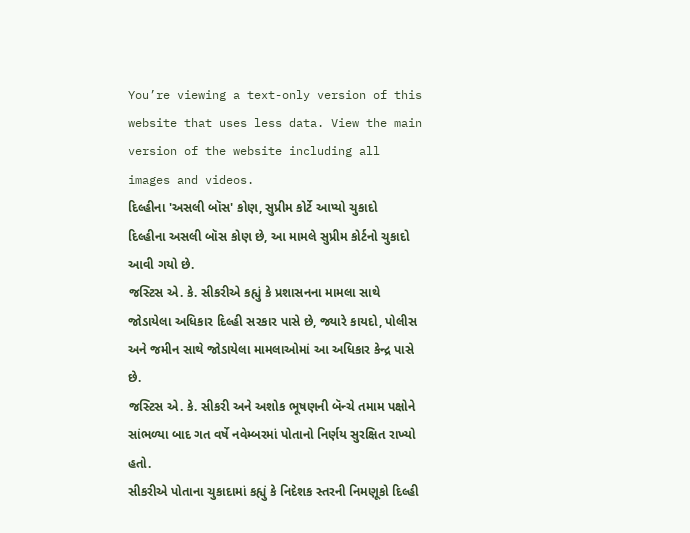You’re viewing a text-only version of this website that uses less data. View the main version of the website including all images and videos.
દિલ્હીના 'અસલી બૉસ' કોણ, સુપ્રીમ કોર્ટે આપ્યો ચુકાદો
દિલ્હીના અસલી બૉસ કોણ છે, આ મામલે સુપ્રીમ કોર્ટનો ચુકાદો આવી ગયો છે.
જસ્ટિસ એ. કે. સીકરીએ કહ્યું કે પ્રશાસનના મામલા સાથે જોડાયેલા અધિકાર દિલ્હી સરકાર પાસે છે, જ્યારે કાયદો, પોલીસ અને જમીન સાથે જોડાયેલા મામલાઓમાં આ અધિકાર કેન્દ્ર પાસે છે.
જસ્ટિસ એ. કે. સીકરી અને અશોક ભૂષણની બૅન્ચે તમામ પક્ષોને સાંભળ્યા બાદ ગત વર્ષે નવેમ્બરમાં પોતાનો નિર્ણય સુરક્ષિત રાખ્યો હતો.
સીકરીએ પોતાના ચુકાદામાં કહ્યું કે નિદેશક સ્તરની નિમણૂકો દિલ્હી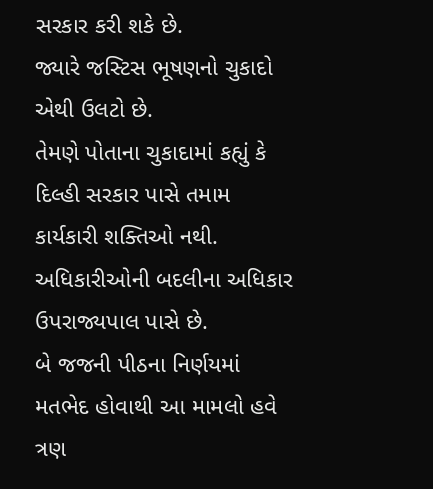સરકાર કરી શકે છે.
જ્યારે જસ્ટિસ ભૂષણનો ચુકાદો એથી ઉલટો છે.
તેમણે પોતાના ચુકાદામાં કહ્યું કે દિલ્હી સરકાર પાસે તમામ કાર્યકારી શક્તિઓ નથી. અધિકારીઓની બદલીના અધિકાર ઉપરાજ્યપાલ પાસે છે.
બે જજની પીઠના નિર્ણયમાં મતભેદ હોવાથી આ મામલો હવે ત્રણ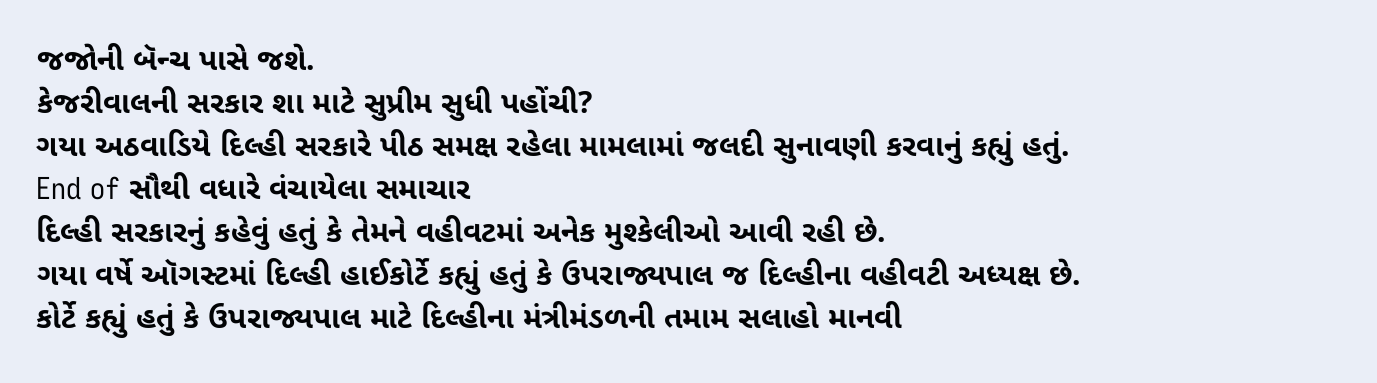જજોની બૅન્ચ પાસે જશે.
કેજરીવાલની સરકાર શા માટે સુપ્રીમ સુધી પહોંચી?
ગયા અઠવાડિયે દિલ્હી સરકારે પીઠ સમક્ષ રહેલા મામલામાં જલદી સુનાવણી કરવાનું કહ્યું હતું.
End of સૌથી વધારે વંચાયેલા સમાચાર
દિલ્હી સરકારનું કહેવું હતું કે તેમને વહીવટમાં અનેક મુશ્કેલીઓ આવી રહી છે.
ગયા વર્ષે ઑગસ્ટમાં દિલ્હી હાઈકોર્ટે કહ્યું હતું કે ઉપરાજ્યપાલ જ દિલ્હીના વહીવટી અધ્યક્ષ છે.
કોર્ટે કહ્યું હતું કે ઉપરાજ્યપાલ માટે દિલ્હીના મંત્રીમંડળની તમામ સલાહો માનવી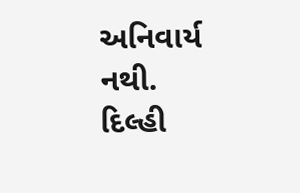અનિવાર્ય નથી.
દિલ્હી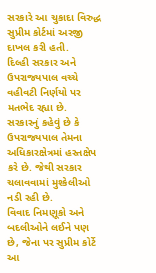સરકારે આ ચુકાદા વિરુદ્ધ સુપ્રીમ કોર્ટમાં અરજી દાખલ કરી હતી.
દિલ્હી સરકાર અને ઉપરાજ્યપાલ વચ્ચે વહીવટી નિર્ણયો પર મતભેદ રહ્યા છે.
સરકારનું કહેવું છે કે ઉપરાજ્યપાલ તેમના અધિકારક્ષેત્રમાં હસ્તક્ષેપ કરે છે. જેથી સરકાર ચલાવવામાં મુશ્કેલીઓ નડી રહી છે.
વિવાદ નિમણૂકો અને બદલીઓને લઈને પણ છે, જેના પર સુપ્રીમ કોર્ટે આ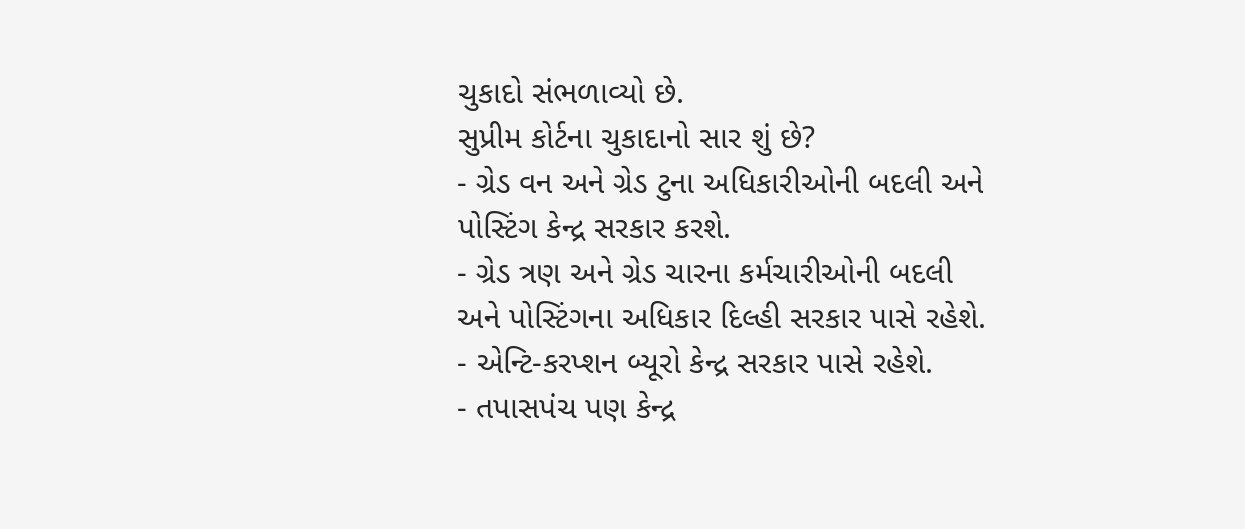ચુકાદો સંભળાવ્યો છે.
સુપ્રીમ કોર્ટના ચુકાદાનો સાર શું છે?
- ગ્રેડ વન અને ગ્રેડ ટુના અધિકારીઓની બદલી અને પોસ્ટિંગ કેન્દ્ર સરકાર કરશે.
- ગ્રેડ ત્રણ અને ગ્રેડ ચારના કર્મચારીઓની બદલી અને પોસ્ટિંગના અધિકાર દિલ્હી સરકાર પાસે રહેશે.
- એન્ટિ-કરપ્શન બ્યૂરો કેન્દ્ર સરકાર પાસે રહેશે.
- તપાસપંચ પણ કેન્દ્ર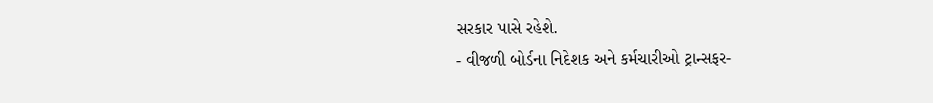સરકાર પાસે રહેશે.
- વીજળી બોર્ડના નિદેશક અને કર્મચારીઓ ટ્રાન્સફર-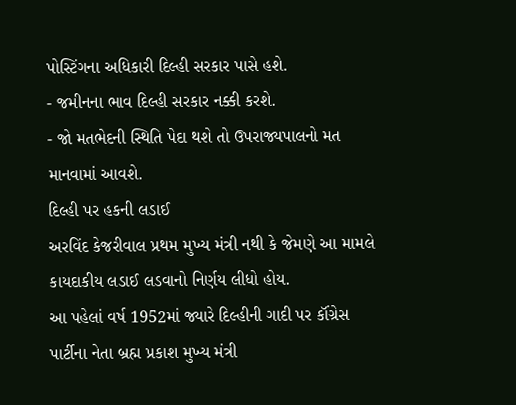પોસ્ટિંગના અધિકારી દિલ્હી સરકાર પાસે હશે.
- જમીનના ભાવ દિલ્હી સરકાર નક્કી કરશે.
- જો મતભેદની સ્થિતિ પેદા થશે તો ઉપરાજ્યપાલનો મત માનવામાં આવશે.
દિલ્હી પર હકની લડાઈ
અરવિંદ કેજરીવાલ પ્રથમ મુખ્ય મંત્રી નથી કે જેમણે આ મામલે કાયદાકીય લડાઈ લડવાનો નિર્ણય લીધો હોય.
આ પહેલાં વર્ષ 1952માં જ્યારે દિલ્હીની ગાદી પર કૉંગ્રેસ પાર્ટીના નેતા બ્રહ્મ પ્રકાશ મુખ્ય મંત્રી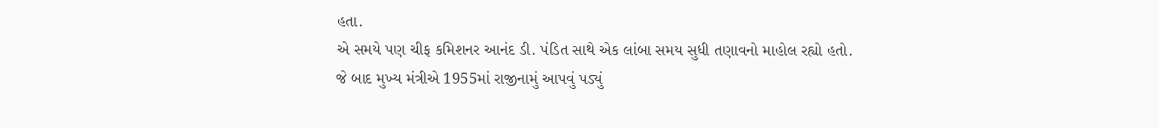હતા.
એ સમયે પણ ચીફ કમિશનર આનંદ ડી. પંડિત સાથે એક લાંબા સમય સુધી તણાવનો માહોલ રહ્યો હતો.
જે બાદ મુખ્ય મંત્રીએ 1955માં રાજીનામું આપવું પડ્યું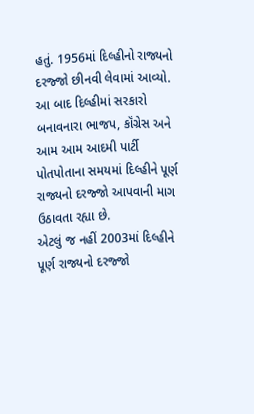હતું. 1956માં દિલ્હીનો રાજ્યનો દરજ્જો છીનવી લેવામાં આવ્યો.
આ બાદ દિલ્હીમાં સરકારો બનાવનારા ભાજપ, કૉંગ્રેસ અને આમ આમ આદમી પાર્ટી પોતપોતાના સમયમાં દિલ્હીને પૂર્ણ રાજ્યનો દરજ્જો આપવાની માગ ઉઠાવતા રહ્યા છે.
એટલું જ નહીં 2003માં દિલ્હીને પૂર્ણ રાજ્યનો દરજ્જો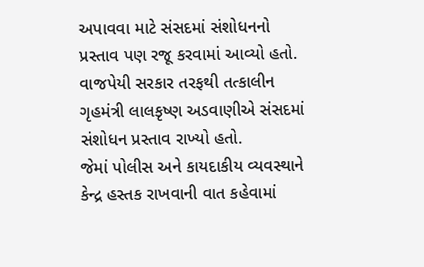અપાવવા માટે સંસદમાં સંશોધનનો પ્રસ્તાવ પણ રજૂ કરવામાં આવ્યો હતો.
વાજપેયી સરકાર તરફથી તત્કાલીન ગૃહમંત્રી લાલકૃષ્ણ અડવાણીએ સંસદમાં સંશોધન પ્રસ્તાવ રાખ્યો હતો.
જેમાં પોલીસ અને કાયદાકીય વ્યવસ્થાને કેન્દ્ર હસ્તક રાખવાની વાત કહેવામાં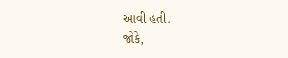આવી હતી.
જોકે,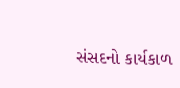સંસદનો કાર્યકાળ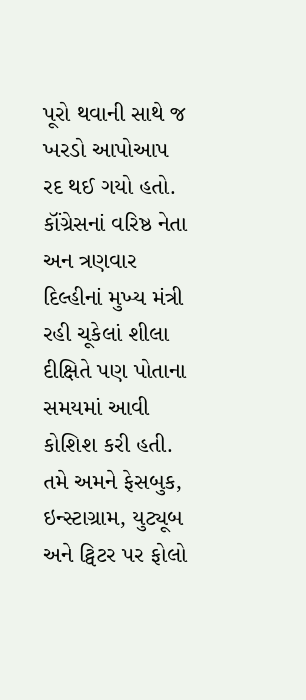પૂરો થવાની સાથે જ ખરડો આપોઆપ રદ થઈ ગયો હતો.
કૉંગ્રેસનાં વરિષ્ઠ નેતા અન ત્રણવાર દિલ્હીનાં મુખ્ય મંત્રી રહી ચૂકેલાં શીલા દીક્ષિતે પણ પોતાના સમયમાં આવી કોશિશ કરી હતી.
તમે અમને ફેસબુક, ઇન્સ્ટાગ્રામ, યુટ્યૂબ અને ટ્વિટર પર ફોલો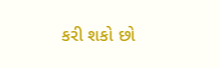કરી શકો છો